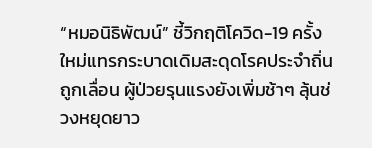“หมอนิธิพัฒน์” ชี้วิกฤติโควิด-19 ครั้ง ใหม่แทรกระบาดเดิมสะดุดโรคประจำถิ่น ถูกเลื่อน ผู้ป่วยรุนแรงยังเพิ่มช้าๆ ลุ้นช่วงหยุดยาว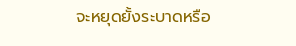จะหยุดยั้งระบาดหรือ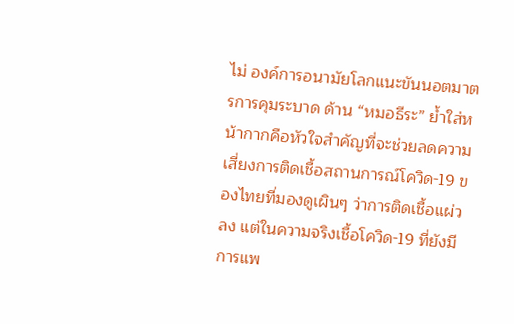ไม่ องค์การอนามัยโลกแนะขันนอตมาตรการคุมระบาด ด้าน “หมอธีระ” ย้ำใส่หน้ากากคือหัวใจสำคัญที่จะช่วยลดความเสี่ยงการติดเชื้อสถานการณ์โควิด-19 ของไทยที่มองดูเผินๆ ว่าการติดเชื้อแผ่วลง แต่ในความจริงเชื้อโควิด-19 ที่ยังมีการแพ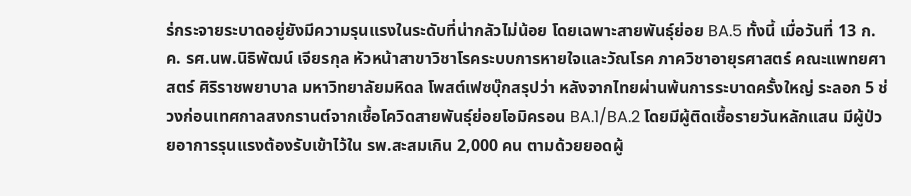ร่กระจายระบาดอยู่ยังมีความรุนแรงในระดับที่น่ากลัวไม่น้อย โดยเฉพาะสายพันธุ์ย่อย BA.5 ทั้งนี้ เมื่อวันที่ 13 ก.ค. รศ.นพ.นิธิพัฒน์ เจียรกุล หัวหน้าสาขาวิชาโรคระบบการหายใจและวัณโรค ภาควิชาอายุรศาสตร์ คณะแพทยศาสตร์ ศิริราชพยาบาล มหาวิทยาลัยมหิดล โพสต์เฟซบุ๊กสรุปว่า หลังจากไทยผ่านพ้นการระบาดครั้งใหญ่ ระลอก 5 ช่วงก่อนเทศกาลสงกรานต์จากเชื้อโควิดสายพันธุ์ย่อยโอมิครอน BA.1/BA.2 โดยมีผู้ติดเชื้อรายวันหลักแสน มีผู้ป่วยอาการรุนแรงต้องรับเข้าไว้ใน รพ.สะสมเกิน 2,000 คน ตามด้วยยอดผู้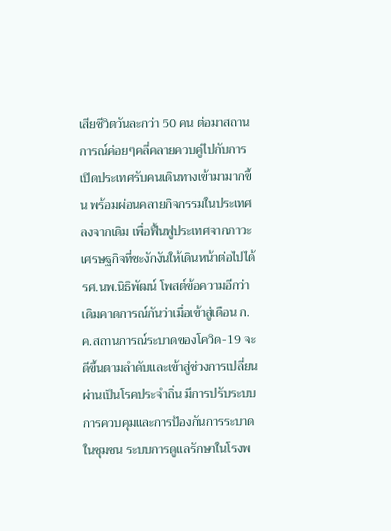เสียชีวิตวันละกว่า 50 คน ต่อมาสถานการณ์ค่อยๆคลี่คลายควบคู่ไปกับการเปิดประเทศรับคนเดินทางเข้ามามากขึ้น พร้อมผ่อนคลายกิจกรรมในประเทศลงจากเดิม เพื่อฟื้นฟูประเทศจากภาวะเศรษฐกิจที่ชะงักงันให้เดินหน้าต่อไปได้ รศ.นพ.นิธิพัฒน์ โพสต์ข้อความอีกว่า เดิมคาดการณ์กันว่าเมื่อเข้าสู่เดือน ก.ค.สถานการณ์ระบาดของโควิด-19 จะดีขึ้นตามลำดับและเข้าสู่ช่วงการเปลี่ยนผ่านเป็นโรคประจำถิ่น มีการปรับระบบการควบคุมและการป้องกันการระบาดในชุมชน ระบบการดูแลรักษาในโรงพ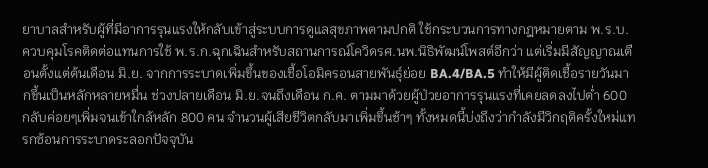ยาบาลสำหรับผู้ที่มีอาการรุนแรงให้กลับเข้าสู่ระบบการดูแลสุขภาพตามปกติ ใช้กระบวนการทางกฎหมายตาม พ.ร.บ.ควบคุมโรคติดต่อแทนการใช้ พ.ร.ก.ฉุกเฉินสำหรับสถานการณ์โควิดรศ.นพ.นิธิพัฒน์โพสต์อีกว่า แต่เริ่มมีสัญญาณเตือนตั้งแต่ต้นเดือน มิ.ย. จากการระบาดเพิ่มขึ้นของเชื้อโอมิครอนสายพันธุ์ย่อย BA.4/BA.5 ทำให้มีผู้ติดเชื้อรายวันมากขึ้นเป็นหลักหลายหมื่น ช่วงปลายเดือน มิ.ย.จนถึงเดือน ก.ค. ตามมาด้วยผู้ป่วยอาการรุนแรงที่เคยลดลงไปต่ำ 600 กลับค่อยๆเพิ่มจนเข้าใกล้หลัก 800 คน จำนวนผู้เสียชีวิตกลับมาเพิ่มขึ้นช้าๆ ทั้งหมดนี้บ่งถึงว่ากำลังมีวิกฤติครั้งใหม่แทรกซ้อนการระบาดระลอกปัจจุบัน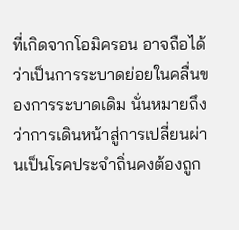ที่เกิดจากโอมิครอน อาจถือได้ว่าเป็นการระบาดย่อยในคลื่นของการระบาดเดิม นั่นหมายถึงว่าการเดินหน้าสู่การเปลี่ยนผ่านเป็นโรคประจำถิ่นคงต้องถูก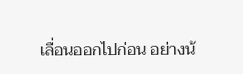เลื่อนออกไปก่อน อย่างน้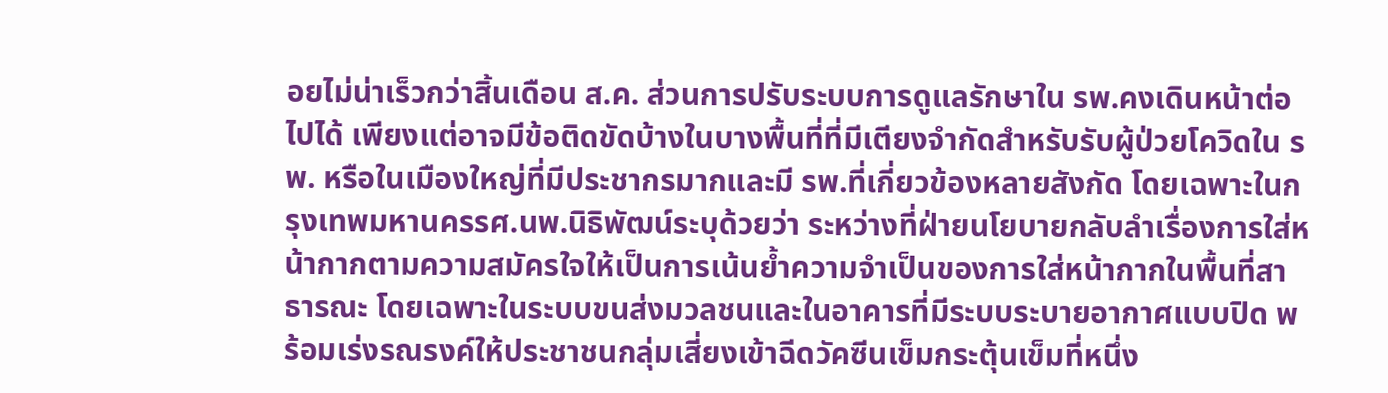อยไม่น่าเร็วกว่าสิ้นเดือน ส.ค. ส่วนการปรับระบบการดูแลรักษาใน รพ.คงเดินหน้าต่อไปได้ เพียงแต่อาจมีข้อติดขัดบ้างในบางพื้นที่ที่มีเตียงจำกัดสำหรับรับผู้ป่วยโควิดใน รพ. หรือในเมืองใหญ่ที่มีประชากรมากและมี รพ.ที่เกี่ยวข้องหลายสังกัด โดยเฉพาะในกรุงเทพมหานครรศ.นพ.นิธิพัฒน์ระบุด้วยว่า ระหว่างที่ฝ่ายนโยบายกลับลำเรื่องการใส่หน้ากากตามความสมัครใจให้เป็นการเน้นย้ำความจำเป็นของการใส่หน้ากากในพื้นที่สาธารณะ โดยเฉพาะในระบบขนส่งมวลชนและในอาคารที่มีระบบระบายอากาศแบบปิด พร้อมเร่งรณรงค์ให้ประชาชนกลุ่มเสี่ยงเข้าฉีดวัคซีนเข็มกระตุ้นเข็มที่หนึ่ง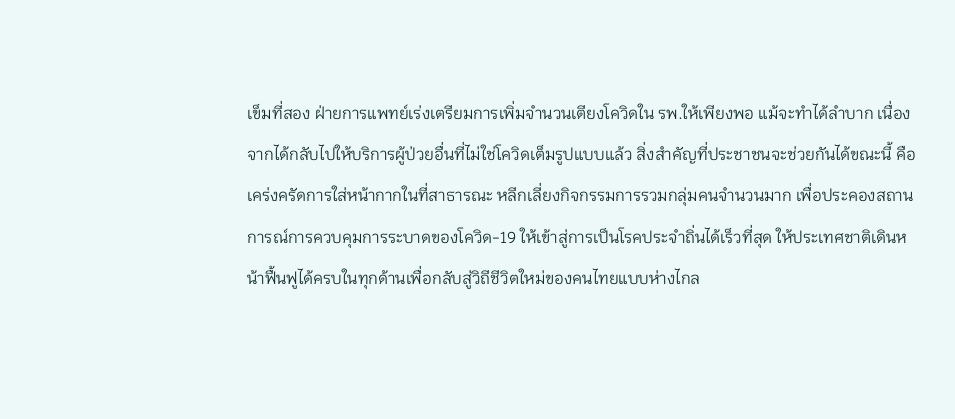เข็มที่สอง ฝ่ายการแพทย์เร่งเตรียมการเพิ่มจำนวนเตียงโควิดใน รพ.ให้เพียงพอ แม้จะทำได้ลำบาก เนื่องจากได้กลับไปให้บริการผู้ป่วยอื่นที่ไม่ใช่โควิดเต็มรูปแบบแล้ว สิ่งสำคัญที่ประชาชนจะช่วยกันได้ขณะนี้ คือเคร่งครัดการใส่หน้ากากในที่สาธารณะ หลีกเลี่ยงกิจกรรมการรวมกลุ่มคนจำนวนมาก เพื่อประคองสถานการณ์การควบคุมการระบาดของโควิด-19 ให้เข้าสู่การเป็นโรคประจำถิ่นได้เร็วที่สุด ให้ประเทศชาติเดินหน้าฟื้นฟูได้ครบในทุกด้านเพื่อกลับสู่วิถีชีวิตใหม่ของคนไทยแบบห่างไกล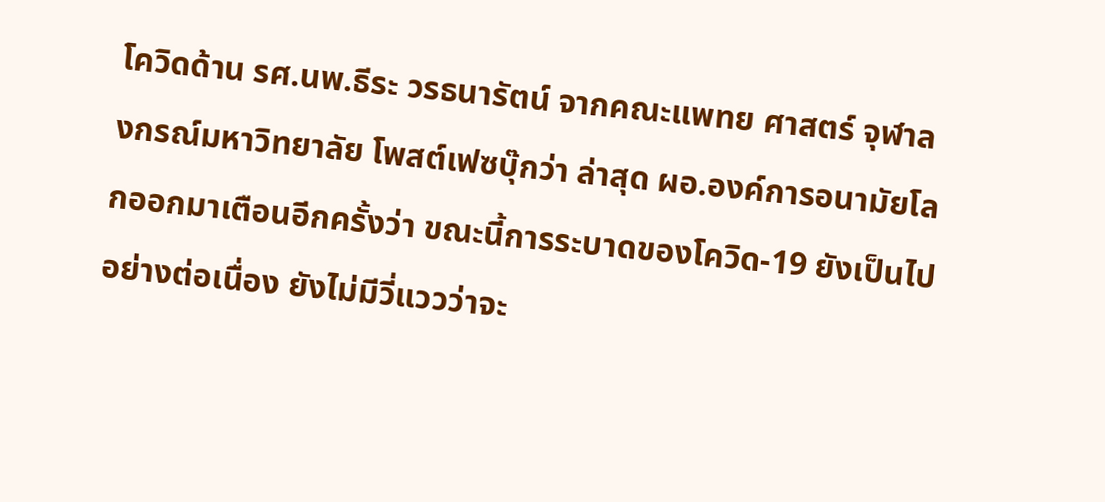โควิดด้าน รศ.นพ.ธีระ วรธนารัตน์ จากคณะแพทย ศาสตร์ จุฬาลงกรณ์มหาวิทยาลัย โพสต์เฟซบุ๊กว่า ล่าสุด ผอ.องค์การอนามัยโลกออกมาเตือนอีกครั้งว่า ขณะนี้การระบาดของโควิด-19 ยังเป็นไปอย่างต่อเนื่อง ยังไม่มีวี่แววว่าจะ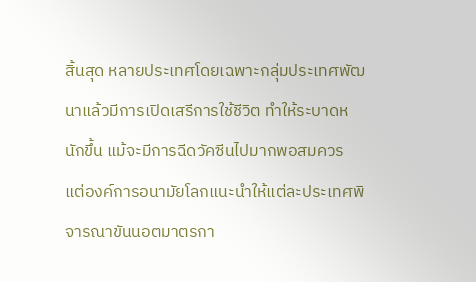สิ้นสุด หลายประเทศโดยเฉพาะกลุ่มประเทศพัฒนาแล้วมีการเปิดเสรีการใช้ชีวิต ทำให้ระบาดหนักขึ้น แม้จะมีการฉีดวัคซีนไปมากพอสมควร แต่องค์การอนามัยโลกแนะนำให้แต่ละประเทศพิจารณาขันนอตมาตรกา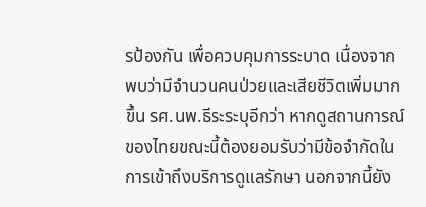รป้องกัน เพื่อควบคุมการระบาด เนื่องจากพบว่ามีจำนวนคนป่วยและเสียชีวิตเพิ่มมากขึ้น รศ.นพ.ธีระระบุอีกว่า หากดูสถานการณ์ของไทยขณะนี้ต้องยอมรับว่ามีข้อจำกัดในการเข้าถึงบริการดูแลรักษา นอกจากนี้ยัง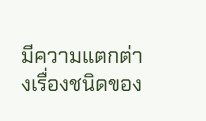มีความแตกต่างเรื่องชนิดของ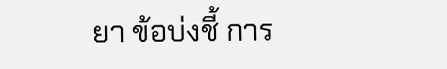ยา ข้อบ่งชี้ การ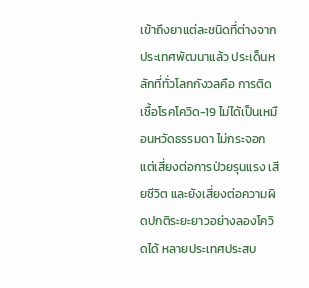เข้าถึงยาแต่ละชนิดที่ต่างจากประเทศพัฒนาแล้ว ประเด็นหลักที่ทั่วโลกกังวลคือ การติดเชื้อโรคโควิด-19 ไม่ได้เป็นเหมือนหวัดธรรมดา ไม่กระจอก แต่เสี่ยงต่อการป่วยรุนแรง เสียชีวิต และยังเสี่ยงต่อความผิดปกติระยะยาวอย่างลองโควิดได้ หลายประเทศประสบ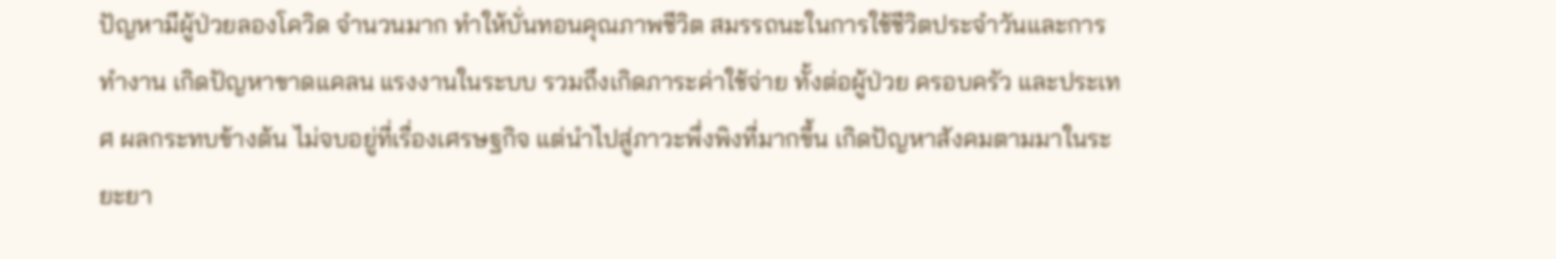ปัญหามีผู้ป่วยลองโควิด จำนวนมาก ทำให้บั่นทอนคุณภาพชีวิต สมรรถนะในการใช้ชีวิตประจำวันและการทำงาน เกิดปัญหาขาดแคลน แรงงานในระบบ รวมถึงเกิดภาระค่าใช้จ่าย ทั้งต่อผู้ป่วย ครอบครัว และประเทศ ผลกระทบข้างต้น ไม่จบอยู่ที่เรื่องเศรษฐกิจ แต่นำไปสู่ภาวะพึ่งพิงที่มากขึ้น เกิดปัญหาสังคมตามมาในระยะยา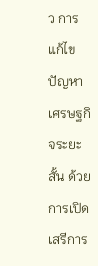ว การแก้ไขปัญหาเศรษฐกิจระยะสั้น ด้วยการเปิดเสรีการ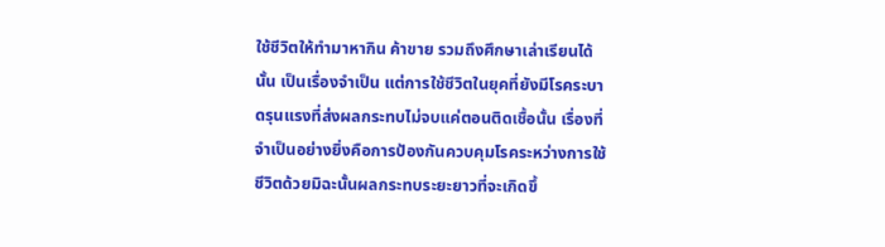ใช้ชีวิตให้ทำมาหากิน ค้าขาย รวมถึงศึกษาเล่าเรียนได้นั้น เป็นเรื่องจำเป็น แต่การใช้ชีวิตในยุคที่ยังมีโรคระบาดรุนแรงที่ส่งผลกระทบไม่จบแค่ตอนติดเชื้อนั้น เรื่องที่จำเป็นอย่างยิ่งคือการป้องกันควบคุมโรคระหว่างการใช้ชีวิตด้วยมิฉะนั้นผลกระทบระยะยาวที่จะเกิดขึ้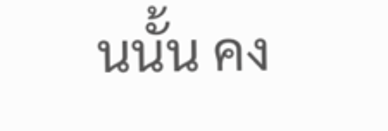นนั้น คง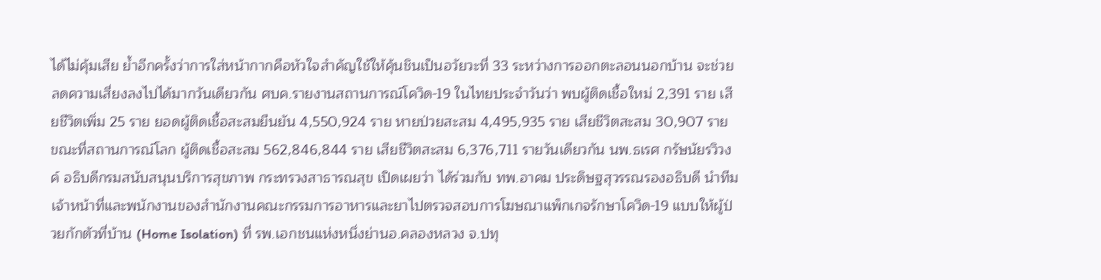ได้ไม่คุ้มเสีย ย้ำอีกครั้งว่าการใส่หน้ากากคือหัวใจสำคัญใช้ให้คุ้นชินเป็นอวัยวะที่ 33 ระหว่างการออกตะลอนนอกบ้าน จะช่วยลดความเสี่ยงลงไปได้มากวันเดียวกัน ศบค.รายงานสถานการณ์โควิด-19 ในไทยประจำวันว่า พบผู้ติดเชื้อใหม่ 2,391 ราย เสียชีวิตเพิ่ม 25 ราย ยอดผู้ติดเชื้อสะสมยืนยัน 4,550,924 ราย หายป่วยสะสม 4,495,935 ราย เสียชีวิตสะสม 30,907 ราย ขณะที่สถานการณ์โลก ผู้ติดเชื้อสะสม 562,846,844 ราย เสียชีวิตสะสม 6,376,711 รายวันเดียวกัน นพ.ธเรศ กรัษนัยรวิวงค์ อธิบดีกรมสนับสนุนบริการสุขภาพ กระทรวงสาธารณสุข เปิดเผยว่า ได้ร่วมกับ ทพ.อาคม ประดิษฐสุวรรณรองอธิบดี นำทีมเจ้าหน้าที่และพนักงานของสำนักงานคณะกรรมการอาหารและยาไปตรวจสอบการโฆษณาแพ็กเกจรักษาโควิด-19 แบบให้ผู้ป่วยกักตัวที่บ้าน (Home Isolation) ที่ รพ.เอกชนแห่งหนึ่งย่านอ.คลองหลวง จ.ปทุ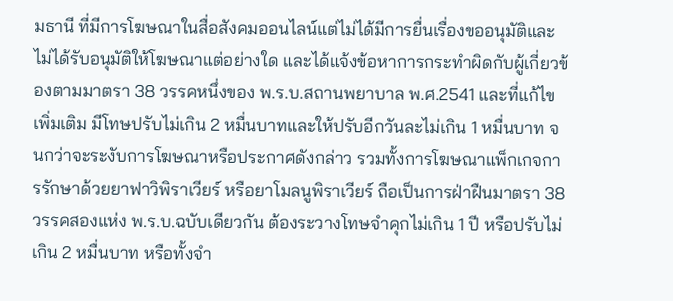มธานี ที่มีการโฆษณาในสื่อสังคมออนไลน์แต่ไม่ได้มีการยื่นเรื่องขออนุมัติและไม่ได้รับอนุมัติให้โฆษณาแต่อย่างใด และได้แจ้งข้อหาการกระทำผิดกับผู้เกี่ยวข้องตามมาตรา 38 วรรคหนึ่งของ พ.ร.บ.สถานพยาบาล พ.ศ.2541 และที่แก้ไขเพิ่มเติม มีโทษปรับไม่เกิน 2 หมื่นบาทและให้ปรับอีกวันละไม่เกิน 1 หมื่นบาท จนกว่าจะระงับการโฆษณาหรือประกาศดังกล่าว รวมทั้งการโฆษณาแพ็กเกจการรักษาด้วยยาฟาวิพิราเวียร์ หรือยาโมลนูพิราเวียร์ ถือเป็นการฝ่าฝืนมาตรา 38 วรรคสองแห่ง พ.ร.บ.ฉบับเดียวกัน ต้องระวางโทษจำคุกไม่เกิน 1 ปี หรือปรับไม่เกิน 2 หมื่นบาท หรือทั้งจำ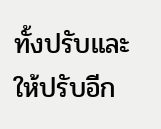ทั้งปรับและให้ปรับอีก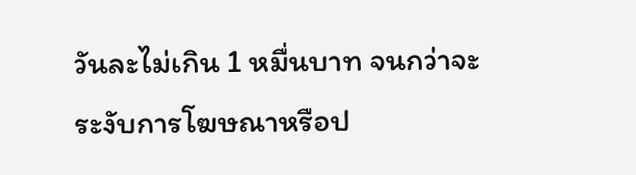วันละไม่เกิน 1 หมื่นบาท จนกว่าจะระงับการโฆษณาหรือป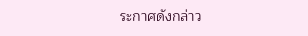ระกาศดังกล่าว